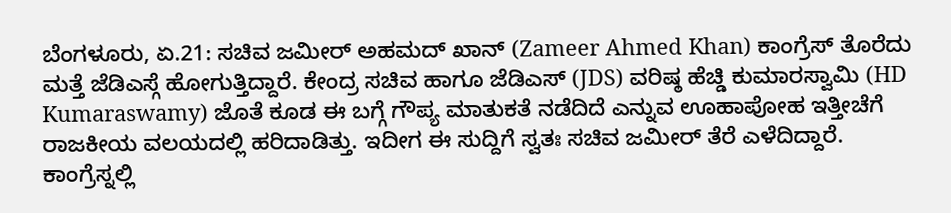ಬೆಂಗಳೂರು, ಏ.21: ಸಚಿವ ಜಮೀರ್ ಅಹಮದ್ ಖಾನ್ (Zameer Ahmed Khan) ಕಾಂಗ್ರೆಸ್ ತೊರೆದು ಮತ್ತೆ ಜೆಡಿಎಸ್ಗೆ ಹೋಗುತ್ತಿದ್ದಾರೆ. ಕೇಂದ್ರ ಸಚಿವ ಹಾಗೂ ಜೆಡಿಎಸ್ (JDS) ವರಿಷ್ಠ ಹೆಚ್ಡಿ ಕುಮಾರಸ್ವಾಮಿ (HD Kumaraswamy) ಜೊತೆ ಕೂಡ ಈ ಬಗ್ಗೆ ಗೌಪ್ಯ ಮಾತುಕತೆ ನಡೆದಿದೆ ಎನ್ನುವ ಊಹಾಪೋಹ ಇತ್ತೀಚೆಗೆ ರಾಜಕೀಯ ವಲಯದಲ್ಲಿ ಹರಿದಾಡಿತ್ತು. ಇದೀಗ ಈ ಸುದ್ದಿಗೆ ಸ್ವತಃ ಸಚಿವ ಜಮೀರ್ ತೆರೆ ಎಳೆದಿದ್ದಾರೆ.
ಕಾಂಗ್ರೆಸ್ನಲ್ಲಿ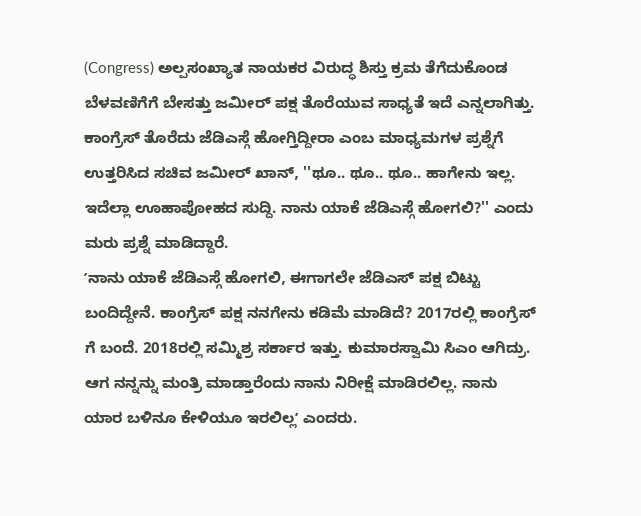(Congress) ಅಲ್ಪಸಂಖ್ಯಾತ ನಾಯಕರ ವಿರುದ್ಧ ಶಿಸ್ತು ಕ್ರಮ ತೆಗೆದುಕೊಂಡ ಬೆಳವಣಿಗೆಗೆ ಬೇಸತ್ತು ಜಮೀರ್ ಪಕ್ಷ ತೊರೆಯುವ ಸಾಧ್ಯತೆ ಇದೆ ಎನ್ನಲಾಗಿತ್ತು. ಕಾಂಗ್ರೆಸ್ ತೊರೆದು ಜೆಡಿಎಸ್ಗೆ ಹೋಗ್ತಿದ್ದೀರಾ ಎಂಬ ಮಾಧ್ಯಮಗಳ ಪ್ರಶ್ನೆಗೆ ಉತ್ತರಿಸಿದ ಸಚಿವ ಜಮೀರ್ ಖಾನ್, ''ಥೂ.. ಥೂ.. ಥೂ.. ಹಾಗೇನು ಇಲ್ಲ. ಇದೆಲ್ಲಾ ಊಹಾಪೋಹದ ಸುದ್ದಿ. ನಾನು ಯಾಕೆ ಜೆಡಿಎಸ್ಗೆ ಹೋಗಲಿ?'' ಎಂದು ಮರು ಪ್ರಶ್ನೆ ಮಾಡಿದ್ದಾರೆ.
ʼನಾನು ಯಾಕೆ ಜೆಡಿಎಸ್ಗೆ ಹೋಗಲಿ, ಈಗಾಗಲೇ ಜೆಡಿಎಸ್ ಪಕ್ಷ ಬಿಟ್ಟು ಬಂದಿದ್ದೇನೆ. ಕಾಂಗ್ರೆಸ್ ಪಕ್ಷ ನನಗೇನು ಕಡಿಮೆ ಮಾಡಿದೆ? 2017ರಲ್ಲಿ ಕಾಂಗ್ರೆಸ್ ಗೆ ಬಂದೆ. 2018ರಲ್ಲಿ ಸಮ್ಮಿಶ್ರ ಸರ್ಕಾರ ಇತ್ತು. ಕುಮಾರಸ್ವಾಮಿ ಸಿಎಂ ಆಗಿದ್ರು. ಆಗ ನನ್ನನ್ನು ಮಂತ್ರಿ ಮಾಡ್ತಾರೆಂದು ನಾನು ನಿರೀಕ್ಷೆ ಮಾಡಿರಲಿಲ್ಲ. ನಾನು ಯಾರ ಬಳಿನೂ ಕೇಳಿಯೂ ಇರಲಿಲ್ಲʼ ಎಂದರು.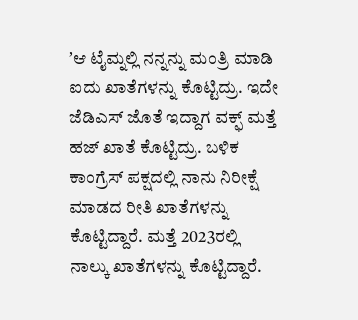ʼಆ ಟೈಮ್ನಲ್ಲಿ ನನ್ನನ್ನು ಮಂತ್ರಿ ಮಾಡಿ ಐದು ಖಾತೆಗಳನ್ನು ಕೊಟ್ಟಿದ್ರು. ಇದೇ ಜೆಡಿಎಸ್ ಜೊತೆ ಇದ್ದಾಗ ವಕ್ಫ್ ಮತ್ತೆ ಹಜ್ ಖಾತೆ ಕೊಟ್ಟಿದ್ರು. ಬಳಿಕ ಕಾಂಗ್ರೆಸ್ ಪಕ್ಷದಲ್ಲಿ ನಾನು ನಿರೀಕ್ಷೆ ಮಾಡದ ರೀತಿ ಖಾತೆಗಳನ್ನು ಕೊಟ್ಟಿದ್ದಾರೆ. ಮತ್ತೆ 2023ರಲ್ಲಿ ನಾಲ್ಕು ಖಾತೆಗಳನ್ನು ಕೊಟ್ಟಿದ್ದಾರೆ.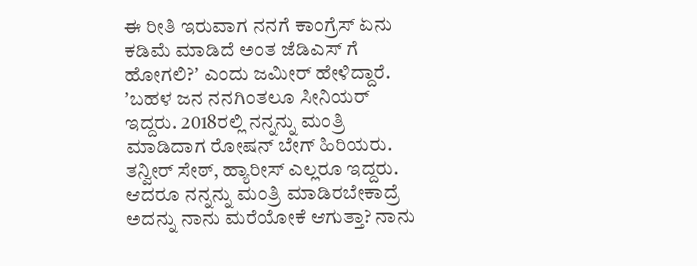ಈ ರೀತಿ ಇರುವಾಗ ನನಗೆ ಕಾಂಗ್ರೆಸ್ ಏನು ಕಡಿಮೆ ಮಾಡಿದೆ ಅಂತ ಜೆಡಿಎಸ್ ಗೆ ಹೋಗಲಿ?ʼ ಎಂದು ಜಮೀರ್ ಹೇಳಿದ್ದಾರೆ.
ʼಬಹಳ ಜನ ನನಗಿಂತಲೂ ಸೀನಿಯರ್ ಇದ್ದರು. 2018ರಲ್ಲಿ ನನ್ನನ್ನು ಮಂತ್ರಿ ಮಾಡಿದಾಗ ರೋಷನ್ ಬೇಗ್ ಹಿರಿಯರು. ತನ್ವೀರ್ ಸೇಠ್, ಹ್ಯಾರೀಸ್ ಎಲ್ಲರೂ ಇದ್ದರು. ಆದರೂ ನನ್ನನ್ನು ಮಂತ್ರಿ ಮಾಡಿರಬೇಕಾದ್ರೆ ಅದನ್ನು ನಾನು ಮರೆಯೋಕೆ ಆಗುತ್ತಾ? ನಾನು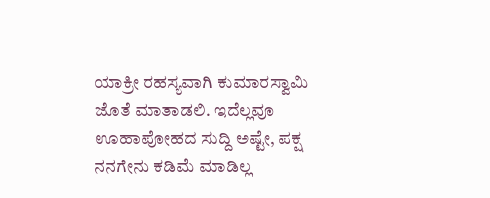ಯಾಕ್ರೀ ರಹಸ್ಯವಾಗಿ ಕುಮಾರಸ್ವಾಮಿ ಜೊತೆ ಮಾತಾಡಲಿ. ಇದೆಲ್ಲವೂ ಊಹಾಪೋಹದ ಸುದ್ದಿ ಅಷ್ಟೇ, ಪಕ್ಷ ನನಗೇನು ಕಡಿಮೆ ಮಾಡಿಲ್ಲ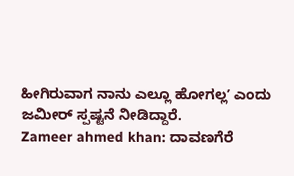ಹೀಗಿರುವಾಗ ನಾನು ಎಲ್ಲೂ ಹೋಗಲ್ಲʼ ಎಂದು ಜಮೀರ್ ಸ್ಪಷ್ಟನೆ ನೀಡಿದ್ದಾರೆ.
Zameer ahmed khan: ದಾವಣಗೆರೆ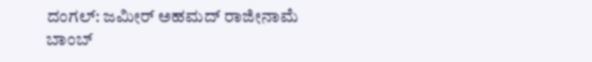ದಂಗಲ್: ಜಮೀರ್ ಅಹಮದ್ ರಾಜೀನಾಮೆ ಬಾಂಬ್